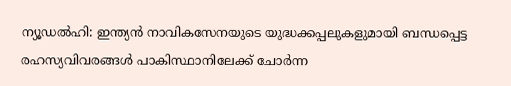ന്യൂഡൽഹി: ഇന്ത്യൻ നാവികസേനയുടെ യുദ്ധക്കപ്പലുകളുമായി ബന്ധപ്പെട്ട രഹസ്യവിവരങ്ങൾ പാകിസ്ഥാനിലേക്ക് ചോർന്ന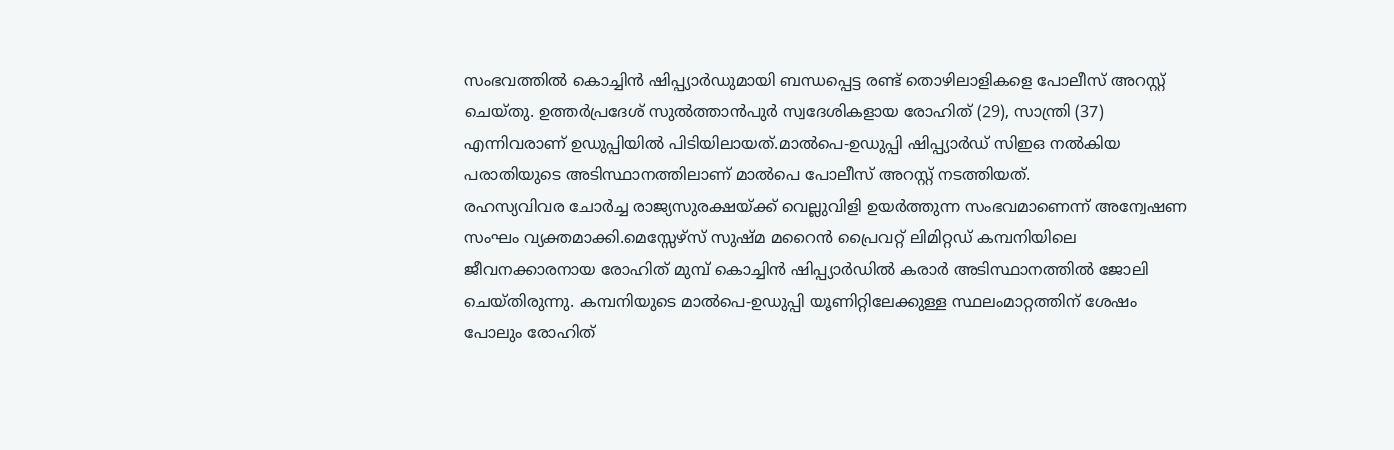സംഭവത്തിൽ കൊച്ചിൻ ഷിപ്പ്യാർഡുമായി ബന്ധപ്പെട്ട രണ്ട് തൊഴിലാളികളെ പോലീസ് അറസ്റ്റ് ചെയ്തു. ഉത്തർപ്രദേശ് സുൽത്താൻപുർ സ്വദേശികളായ രോഹിത് (29), സാന്ത്രി (37) എന്നിവരാണ് ഉഡുപ്പിയിൽ പിടിയിലായത്.മാൽപെ-ഉഡുപ്പി ഷിപ്പ്യാർഡ് സിഇഒ നൽകിയ പരാതിയുടെ അടിസ്ഥാനത്തിലാണ് മാൽപെ പോലീസ് അറസ്റ്റ് നടത്തിയത്.
രഹസ്യവിവര ചോർച്ച രാജ്യസുരക്ഷയ്ക്ക് വെല്ലുവിളി ഉയർത്തുന്ന സംഭവമാണെന്ന് അന്വേഷണ സംഘം വ്യക്തമാക്കി.മെസ്സേഴ്സ് സുഷ്മ മറൈൻ പ്രൈവറ്റ് ലിമിറ്റഡ് കമ്പനിയിലെ ജീവനക്കാരനായ രോഹിത് മുമ്പ് കൊച്ചിൻ ഷിപ്പ്യാർഡിൽ കരാർ അടിസ്ഥാനത്തിൽ ജോലി ചെയ്തിരുന്നു. കമ്പനിയുടെ മാൽപെ-ഉഡുപ്പി യൂണിറ്റിലേക്കുള്ള സ്ഥലംമാറ്റത്തിന് ശേഷം പോലും രോഹിത്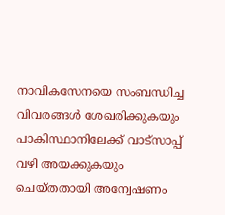നാവികസേനയെ സംബന്ധിച്ച വിവരങ്ങൾ ശേഖരിക്കുകയും പാകിസ്ഥാനിലേക്ക് വാട്സാപ്പ് വഴി അയക്കുകയും ചെയ്തതായി അന്വേഷണം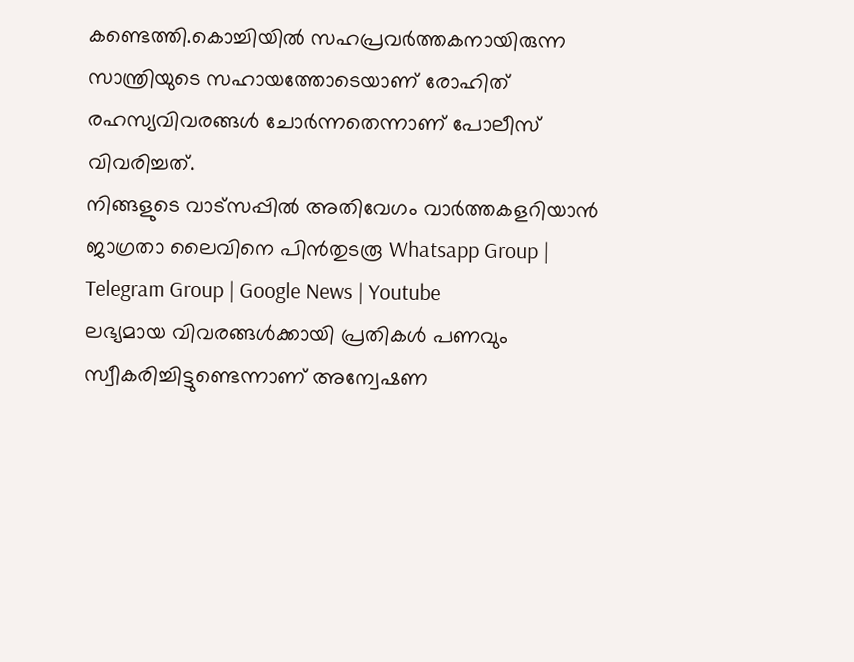കണ്ടെത്തി.കൊച്ചിയിൽ സഹപ്രവർത്തകനായിരുന്ന സാന്ത്രിയുടെ സഹായത്തോടെയാണ് രോഹിത് രഹസ്യവിവരങ്ങൾ ചോർന്നതെന്നാണ് പോലീസ് വിവരിച്ചത്.
നിങ്ങളുടെ വാട്സപ്പിൽ അതിവേഗം വാർത്തകളറിയാൻ ജാഗ്രതാ ലൈവിനെ പിൻതുടരൂ Whatsapp Group | Telegram Group | Google News | Youtube
ലഭ്യമായ വിവരങ്ങൾക്കായി പ്രതികൾ പണവും സ്വീകരിച്ചിട്ടുണ്ടെന്നാണ് അന്വേഷണ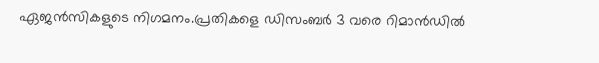ഏജൻസികളുടെ നിഗമനം.പ്രതികളെ ഡിസംബർ 3 വരെ റിമാൻഡിൽ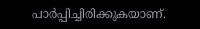പാർപ്പിച്ചിരിക്കുകയാണ്.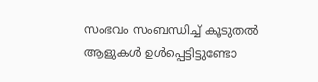സംഭവം സംബന്ധിച്ച് കൂടുതൽ ആളുകൾ ഉൾപ്പെട്ടിട്ടുണ്ടോ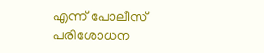എന്ന് പോലീസ് പരിശോധന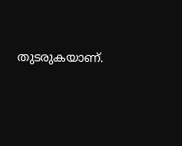തുടരുകയാണ്.